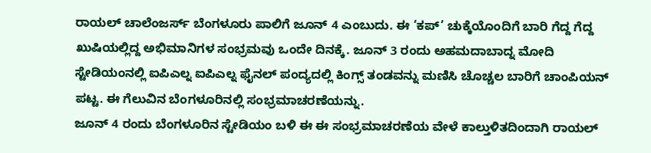ರಾಯಲ್ ಚಾಲೆಂಜರ್ಸ್ ಬೆಂಗಳೂರು ಪಾಲಿಗೆ ಜೂನ್ 4 ಎಂಬುದು. ಈ ‘ಕಪ್’ ಚುಕ್ಕೆಯೊಂದಿಗೆ ಬಾರಿ ಗೆದ್ದ ಗೆದ್ದ ಖುಷಿಯಲ್ಲಿದ್ದ ಅಭಿಮಾನಿಗಳ ಸಂಭ್ರಮವು ಒಂದೇ ದಿನಕ್ಕೆ. ಜೂನ್ 3 ರಂದು ಅಹಮದಾಬಾದ್ನ ಮೋದಿ ಸ್ಟೇಡಿಯಂನಲ್ಲಿ ಐಪಿಎಲ್ನ ಐಪಿಎಲ್ನ ಫೈನಲ್ ಪಂದ್ಯದಲ್ಲಿ ಕಿಂಗ್ಸ್ ತಂಡವನ್ನು ಮಣಿಸಿ ಚೊಚ್ಚಲ ಬಾರಿಗೆ ಚಾಂಪಿಯನ್ ಪಟ್ಟ. ಈ ಗೆಲುವಿನ ಬೆಂಗಳೂರಿನಲ್ಲಿ ಸಂಭ್ರಮಾಚರಣೆಯನ್ನು.
ಜೂನ್ 4 ರಂದು ಬೆಂಗಳೂರಿನ ಸ್ಟೇಡಿಯಂ ಬಳಿ ಈ ಈ ಸಂಭ್ರಮಾಚರಣೆಯ ವೇಳೆ ಕಾಲ್ತುಳಿತದಿಂದಾಗಿ ರಾಯಲ್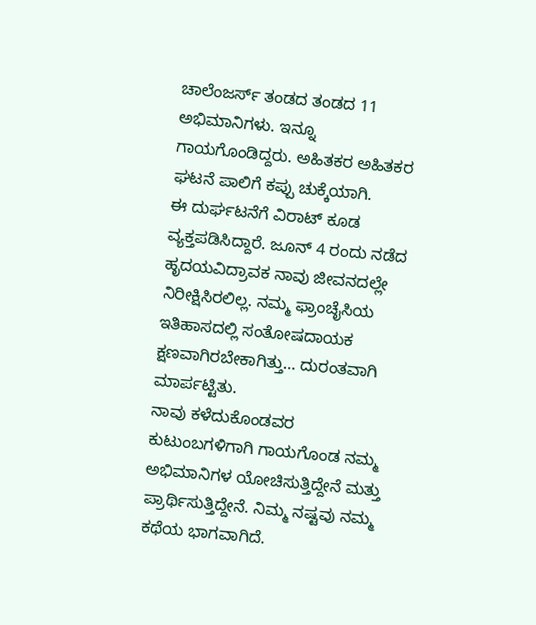ಚಾಲೆಂಜರ್ಸ್ ತಂಡದ ತಂಡದ 11 ಅಭಿಮಾನಿಗಳು. ಇನ್ನೂ ಗಾಯಗೊಂಡಿದ್ದರು. ಅಹಿತಕರ ಅಹಿತಕರ ಘಟನೆ ಪಾಲಿಗೆ ಕಪ್ಪು ಚುಕ್ಕೆಯಾಗಿ.
ಈ ದುರ್ಘಟನೆಗೆ ವಿರಾಟ್ ಕೂಡ ವ್ಯಕ್ತಪಡಿಸಿದ್ದಾರೆ. ಜೂನ್ 4 ರಂದು ನಡೆದ ಹೃದಯವಿದ್ರಾವಕ ನಾವು ಜೀವನದಲ್ಲೇ ನಿರೀಕ್ಷಿಸಿರಲಿಲ್ಲ. ನಮ್ಮ ಫ್ರಾಂಚೈಸಿಯ ಇತಿಹಾಸದಲ್ಲಿ ಸಂತೋಷದಾಯಕ ಕ್ಷಣವಾಗಿರಬೇಕಾಗಿತ್ತು… ದುರಂತವಾಗಿ ಮಾರ್ಪಟ್ಟಿತು.
ನಾವು ಕಳೆದುಕೊಂಡವರ ಕುಟುಂಬಗಳಿಗಾಗಿ ಗಾಯಗೊಂಡ ನಮ್ಮ ಅಭಿಮಾನಿಗಳ ಯೋಚಿಸುತ್ತಿದ್ದೇನೆ ಮತ್ತು ಪ್ರಾರ್ಥಿಸುತ್ತಿದ್ದೇನೆ. ನಿಮ್ಮ ನಷ್ಟವು ನಮ್ಮ ಕಥೆಯ ಭಾಗವಾಗಿದೆ.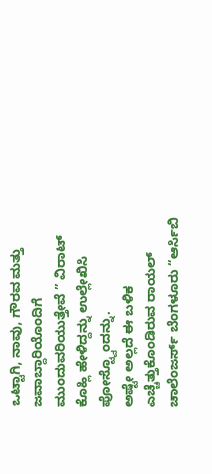ಒಟ್ಟಾಗಿ, ನಾವು, ಗೌರವ ಮತ್ತು ಜವಾಬ್ದಾರಿಯೊಂದಿಗೆ ಮುಂದುವರಿಯುತ್ತೇವೆ ” ವಿರಾಟ್ ಕೊಹ್ಲಿ ಹೇಳಿದ್ದನ್ನು ಉಲ್ಲೇಖಿಸಿ ಪೋಸ್ಟ್ವೊಂದನ್ನು.
ಅಷ್ಟೇ ಅಲ್ಲದೆ ಈ ಬಳಿಕ ಎಚ್ಚೆತ್ತುಕೊಂಡಿರುವ ರಾಯಲ್ ಚಾಲೆಂಜರ್ಸ್ ಬೆಂಗಳೂರು “ಆರ್ಸಿಬಿ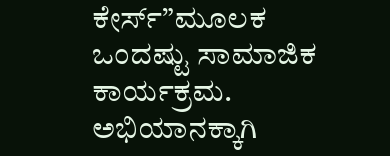ಕೇರ್ಸ್”ಮೂಲಕ ಒಂದಷ್ಟು ಸಾಮಾಜಿಕ ಕಾರ್ಯಕ್ರಮ. ಅಭಿಯಾನಕ್ಕಾಗಿ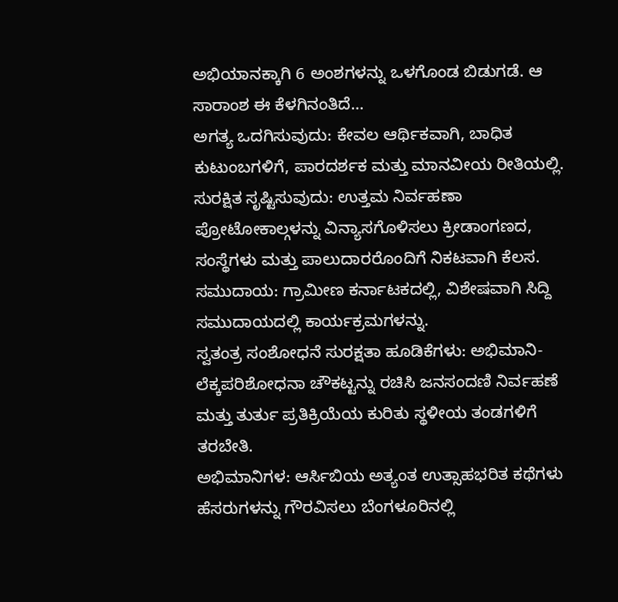ಅಭಿಯಾನಕ್ಕಾಗಿ 6 ಅಂಶಗಳನ್ನು ಒಳಗೊಂಡ ಬಿಡುಗಡೆ. ಆ ಸಾರಾಂಶ ಈ ಕೆಳಗಿನಂತಿದೆ…
ಅಗತ್ಯ ಒದಗಿಸುವುದು: ಕೇವಲ ಆರ್ಥಿಕವಾಗಿ, ಬಾಧಿತ ಕುಟುಂಬಗಳಿಗೆ, ಪಾರದರ್ಶಕ ಮತ್ತು ಮಾನವೀಯ ರೀತಿಯಲ್ಲಿ.
ಸುರಕ್ಷಿತ ಸೃಷ್ಟಿಸುವುದು: ಉತ್ತಮ ನಿರ್ವಹಣಾ ಪ್ರೋಟೋಕಾಲ್ಗಳನ್ನು ವಿನ್ಯಾಸಗೊಳಿಸಲು ಕ್ರೀಡಾಂಗಣದ, ಸಂಸ್ಥೆಗಳು ಮತ್ತು ಪಾಲುದಾರರೊಂದಿಗೆ ನಿಕಟವಾಗಿ ಕೆಲಸ.
ಸಮುದಾಯ: ಗ್ರಾಮೀಣ ಕರ್ನಾಟಕದಲ್ಲಿ, ವಿಶೇಷವಾಗಿ ಸಿದ್ದಿ ಸಮುದಾಯದಲ್ಲಿ ಕಾರ್ಯಕ್ರಮಗಳನ್ನು.
ಸ್ವತಂತ್ರ ಸಂಶೋಧನೆ ಸುರಕ್ಷತಾ ಹೂಡಿಕೆಗಳು: ಅಭಿಮಾನಿ-ಲೆಕ್ಕಪರಿಶೋಧನಾ ಚೌಕಟ್ಟನ್ನು ರಚಿಸಿ ಜನಸಂದಣಿ ನಿರ್ವಹಣೆ ಮತ್ತು ತುರ್ತು ಪ್ರತಿಕ್ರಿಯೆಯ ಕುರಿತು ಸ್ಥಳೀಯ ತಂಡಗಳಿಗೆ ತರಬೇತಿ.
ಅಭಿಮಾನಿಗಳ: ಆರ್ಸಿಬಿಯ ಅತ್ಯಂತ ಉತ್ಸಾಹಭರಿತ ಕಥೆಗಳು ಹೆಸರುಗಳನ್ನು ಗೌರವಿಸಲು ಬೆಂಗಳೂರಿನಲ್ಲಿ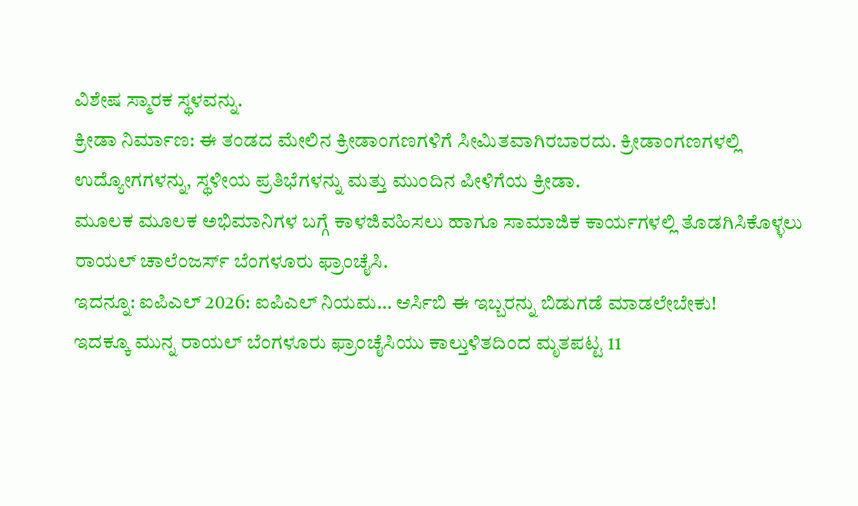ವಿಶೇಷ ಸ್ಮಾರಕ ಸ್ಥಳವನ್ನು.
ಕ್ರೀಡಾ ನಿರ್ಮಾಣ: ಈ ತಂಡದ ಮೇಲಿನ ಕ್ರೀಡಾಂಗಣಗಳಿಗೆ ಸೀಮಿತವಾಗಿರಬಾರದು. ಕ್ರೀಡಾಂಗಣಗಳಲ್ಲಿ ಉದ್ಯೋಗಗಳನ್ನು, ಸ್ಥಳೀಯ ಪ್ರತಿಭೆಗಳನ್ನು ಮತ್ತು ಮುಂದಿನ ಪೀಳಿಗೆಯ ಕ್ರೀಡಾ.
ಮೂಲಕ ಮೂಲಕ ಅಭಿಮಾನಿಗಳ ಬಗ್ಗೆ ಕಾಳಜಿವಹಿಸಲು ಹಾಗೂ ಸಾಮಾಜಿಕ ಕಾರ್ಯಗಳಲ್ಲಿ ತೊಡಗಿಸಿಕೊಳ್ಳಲು ರಾಯಲ್ ಚಾಲೆಂಜರ್ಸ್ ಬೆಂಗಳೂರು ಫ್ರಾಂಚೈಸಿ.
ಇದನ್ನೂ: ಐಪಿಎಲ್ 2026: ಐಪಿಎಲ್ ನಿಯಮ… ಆರ್ಸಿಬಿ ಈ ಇಬ್ಬರನ್ನು ಬಿಡುಗಡೆ ಮಾಡಲೇಬೇಕು!
ಇದಕ್ಕೂ ಮುನ್ನ ರಾಯಲ್ ಬೆಂಗಳೂರು ಫ್ರಾಂಚೈಸಿಯು ಕಾಲ್ತುಳಿತದಿಂದ ಮೃತಪಟ್ಟ 11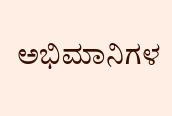ಅಭಿಮಾನಿಗಳ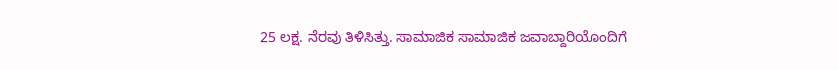25 ಲಕ್ಷ. ನೆರವು ತಿಳಿಸಿತ್ತು. ಸಾಮಾಜಿಕ ಸಾಮಾಜಿಕ ಜವಾಬ್ದಾರಿಯೊಂದಿಗೆ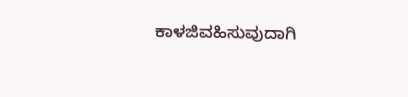ಕಾಳಜಿವಹಿಸುವುದಾಗಿ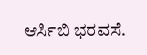ಆರ್ಸಿಬಿ ಭರವಸೆ.